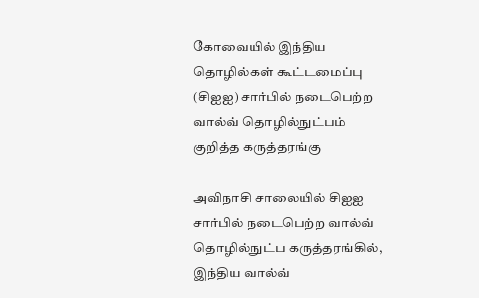கோவையில் இந்திய தொழில்கள் கூட்டமைப்பு (சிஐஐ) சார்பில் நடைபெற்ற வால்வ் தொழில்நுட்பம் குறித்த கருத்தரங்கு

அவிநாசி சாலையில் சிஐஐ சார்பில் நடைபெற்ற வால்வ் தொழில்நுட்ப கருத்தரங்கில், இந்திய வால்வ்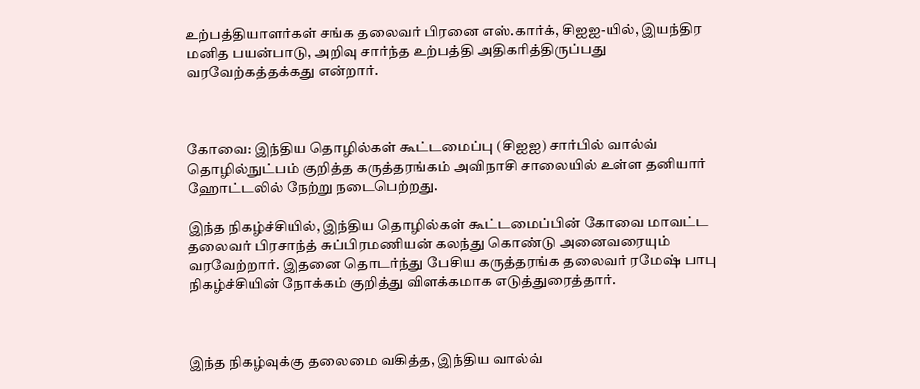உற்பத்தியாளர்கள் சங்க தலைவர் பிரனை எஸ்.கார்க், சிஐஐ-யில், இயந்திர மனித பயன்பாடு, அறிவு சார்ந்த உற்பத்தி அதிகரித்திருப்பது வரவேற்கத்தக்கது என்றார்.



கோவை: இந்திய தொழில்கள் கூட்டமைப்பு (சிஐஐ) சார்பில் வால்வ் தொழில்நுட்பம் குறித்த கருத்தரங்கம் அவிநாசி சாலையில் உள்ள தனியார் ஹோட்டலில் நேற்று நடைபெற்றது.

இந்த நிகழ்ச்சியில், இந்திய தொழில்கள் கூட்டமைப்பின் கோவை மாவட்ட தலைவர் பிரசாந்த் சுப்பிரமணியன் கலந்து கொண்டு அனைவரையும் வரவேற்றார். இதனை தொடர்ந்து பேசிய கருத்தரங்க தலைவர் ரமேஷ் பாபு நிகழ்ச்சியின் நோக்கம் குறித்து விளக்கமாக எடுத்துரைத்தார்.



இந்த நிகழ்வுக்கு தலைமை வகித்த, இந்திய வால்வ்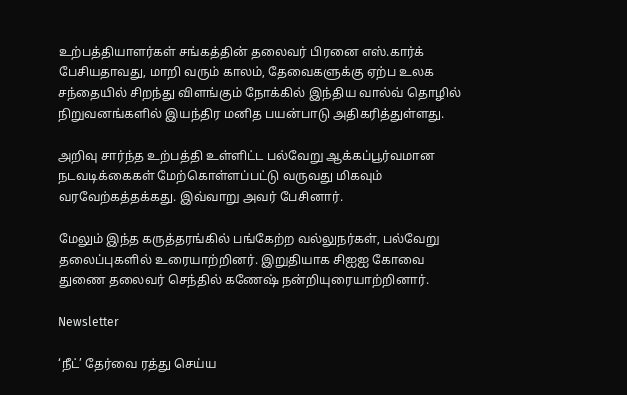உற்பத்தியாளர்கள் சங்கத்தின் தலைவர் பிரனை எஸ்.கார்க் பேசியதாவது, மாறி வரும் காலம், தேவைகளுக்கு ஏற்ப உலக சந்தையில் சிறந்து விளங்கும் நோக்கில் இந்திய வால்வ் தொழில் நிறுவனங்களில் இயந்திர மனித பயன்பாடு அதிகரித்துள்ளது.

அறிவு சார்ந்த உற்பத்தி உள்ளிட்ட பல்வேறு ஆக்கப்பூர்வமான நடவடிக்கைகள் மேற்கொள்ளப்பட்டு வருவது மிகவும் வரவேற்கத்தக்கது. இவ்வாறு அவர் பேசினார்.

மேலும் இந்த கருத்தரங்கில் பங்கேற்ற வல்லுநர்கள், பல்வேறு தலைப்புகளில் உரையாற்றினர். இறுதியாக சிஐஐ கோவை துணை தலைவர் செந்தில் கணேஷ் நன்றியுரையாற்றினார்.

Newsletter

‘நீட்’ தேர்வை ரத்து செய்ய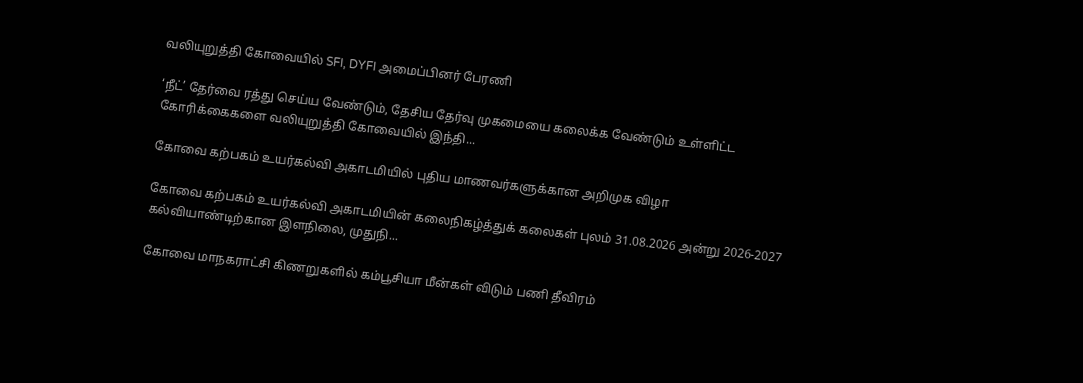வலியுறுத்தி கோவையில் SFI, DYFI அமைப்பினர் பேரணி

‘நீட்’ தேர்வை ரத்து செய்ய வேண்டும், தேசிய தேர்வு முகமையை கலைக்க வேண்டும் உள்ளிட்ட கோரிக்கைகளை வலியுறுத்தி கோவையில் இந்தி...

கோவை கற்பகம் உயர்கல்வி அகாடமியில் புதிய மாணவர்களுக்கான அறிமுக விழா

கோவை கற்பகம் உயர்கல்வி அகாடமியின் கலைநிகழ்த்துக் கலைகள் புலம் 31.08.2026 அன்று 2026-2027 கல்வியாண்டிற்கான இளநிலை, முதுநி...

கோவை மாநகராட்சி கிணறுகளில் கம்பூசியா மீன்கள் விடும் பணி தீவிரம்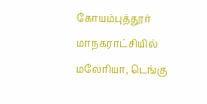கோயம்புத்தூர் மாநகராட்சியில் மலேரியா, டெங்கு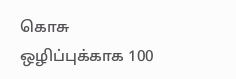கொசு ஒழிப்புக்காக 100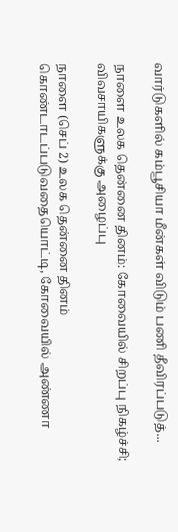வார்டுகளில் கம்பூசியா மீன்கள் விடும் பணி தீவிரப்படுத்...

நாளை உலக தென்னை தினம்: கோவையில் சிறப்பு நிகழ்ச்சி; விவசாயிகளுக்கு அழைப்பு

நாளை (செப் 2) உலக தென்னை தினம் கொண்டாடப்படுவதையொட்டி, கோவையில் அண்ணா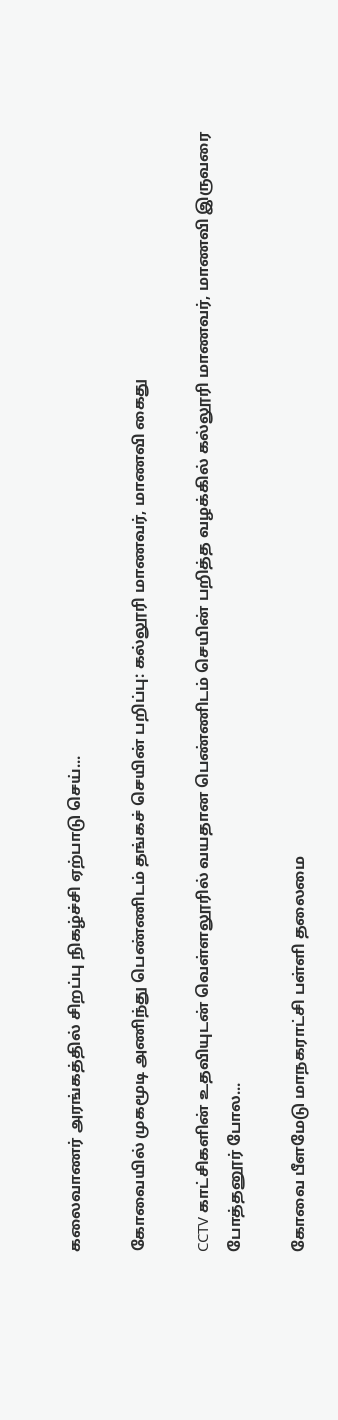கலைவாணர் அரங்கத்தில் சிறப்பு நிகழ்ச்சி ஏற்பாடு செய்...

கோவையில் முகமூடி அணிந்து பெண்ணிடம் தங்கச் செயின் பறிப்பு: கல்லூரி மாணவர், மாணவி கைது

CCTV காட்சிகளின் உதவியுடன் வெள்ளலூரில் வயதான பெண்ணிடம் செயின் பறித்த வழக்கில் கல்லூரி மாணவர், மாணவி இருவரை போத்தனூர் போல...

கோவை பீளமேடு மாநகராட்சி பள்ளி தலைமை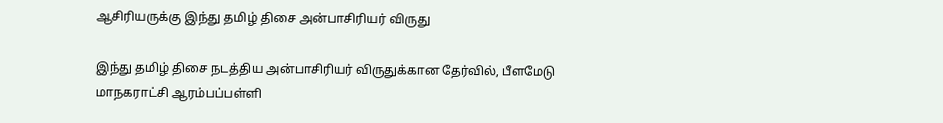ஆசிரியருக்கு இந்து தமிழ் திசை அன்பாசிரியர் விருது

இந்து தமிழ் திசை நடத்திய அன்பாசிரியர் விருதுக்கான தேர்வில், பீளமேடு மாநகராட்சி ஆரம்பப்பள்ளி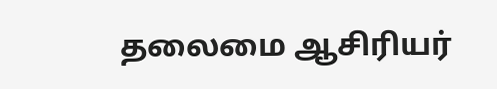தலைமை ஆசிரியர்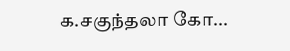க.சகுந்தலா கோ...